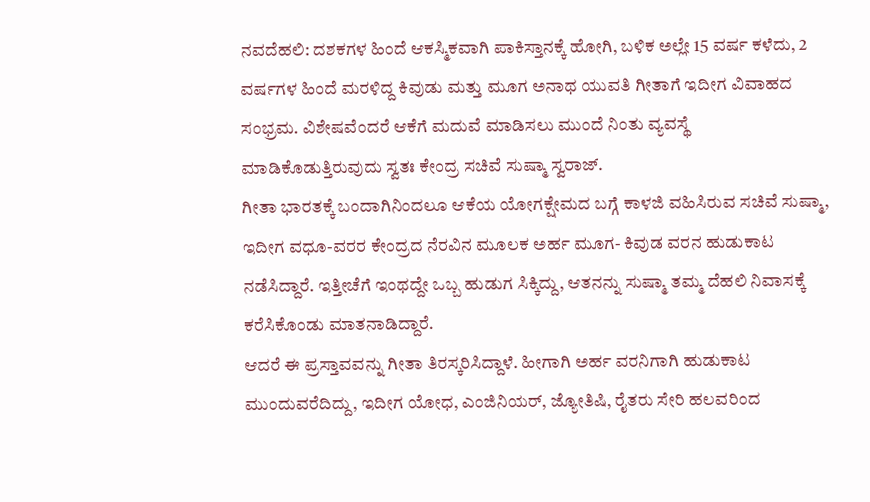ನವದೆಹಲಿ: ದಶಕಗಳ ಹಿಂದೆ ಆಕಸ್ಮಿಕವಾಗಿ ಪಾಕಿಸ್ತಾನಕ್ಕೆ ಹೋಗಿ, ಬಳಿಕ ಅಲ್ಲೇ 15 ವರ್ಷ ಕಳೆದು, 2 ವರ್ಷಗಳ ಹಿಂದೆ ಮರಳಿದ್ದ ಕಿವುಡು ಮತ್ತು ಮೂಗ ಅನಾಥ ಯುವತಿ ಗೀತಾಗೆ ಇದೀಗ ವಿವಾಹದ ಸಂಭ್ರಮ. ವಿಶೇಷವೆಂದರೆ ಆಕೆಗೆ ಮದುವೆ ಮಾಡಿಸಲು ಮುಂದೆ ನಿಂತು ವ್ಯವಸ್ಥೆ ಮಾಡಿಕೊಡುತ್ತಿರುವುದು ಸ್ವತಃ ಕೇಂದ್ರ ಸಚಿವೆ ಸುಷ್ಮಾ ಸ್ವರಾಜ್.
ಗೀತಾ ಭಾರತಕ್ಕೆ ಬಂದಾಗಿನಿಂದಲೂ ಆಕೆಯ ಯೋಗಕ್ಷೇಮದ ಬಗ್ಗೆ ಕಾಳಜಿ ವಹಿಸಿರುವ ಸಚಿವೆ ಸುಷ್ಮಾ, ಇದೀಗ ವಧೂ-ವರರ ಕೇಂದ್ರದ ನೆರವಿನ ಮೂಲಕ ಅರ್ಹ ಮೂಗ- ಕಿವುಡ ವರನ ಹುಡುಕಾಟ ನಡೆಸಿದ್ದಾರೆ. ಇತ್ತೀಚೆಗೆ ಇಂಥದ್ದೇ ಒಬ್ಬ ಹುಡುಗ ಸಿಕ್ಕಿದ್ದು, ಆತನನ್ನು ಸುಷ್ಮಾ ತಮ್ಮ ದೆಹಲಿ ನಿವಾಸಕ್ಕೆ ಕರೆಸಿಕೊಂಡು ಮಾತನಾಡಿದ್ದಾರೆ.
ಆದರೆ ಈ ಪ್ರಸ್ತಾವವನ್ನು ಗೀತಾ ತಿರಸ್ಕರಿಸಿದ್ದಾಳೆ. ಹೀಗಾಗಿ ಅರ್ಹ ವರನಿಗಾಗಿ ಹುಡುಕಾಟ ಮುಂದುವರೆದಿದ್ದು, ಇದೀಗ ಯೋಧ, ಎಂಜಿನಿಯರ್, ಜ್ಯೋತಿಷಿ, ರೈತರು ಸೇರಿ ಹಲವರಿಂದ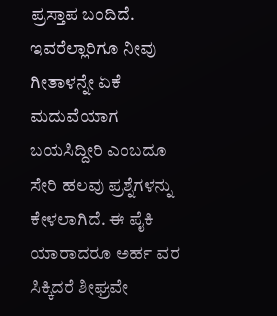ಪ್ರಸ್ತಾಪ ಬಂದಿದೆ. ಇವರೆಲ್ಲಾರಿಗೂ ನೀವು ಗೀತಾಳನ್ನೇ ಏಕೆ ಮದುವೆಯಾಗ ಬಯಸಿದ್ದೀರಿ ಎಂಬದೂ ಸೇರಿ ಹಲವು ಪ್ರಶ್ನೆಗಳನ್ನು ಕೇಳಲಾಗಿದೆ. ಈ ಪೈಕಿ ಯಾರಾದರೂ ಅರ್ಹ ವರ ಸಿಕ್ಕಿದರೆ ಶೀಘ್ರವೇ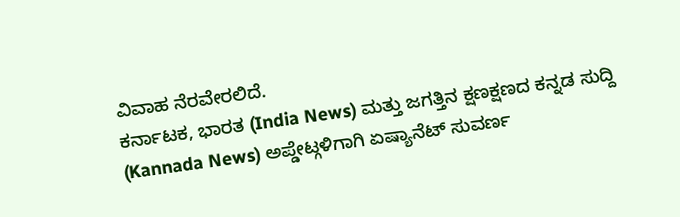ವಿವಾಹ ನೆರವೇರಲಿದೆ.
ಕರ್ನಾಟಕ, ಭಾರತ (India News) ಮತ್ತು ಜಗತ್ತಿನ ಕ್ಷಣಕ್ಷಣದ ಕನ್ನಡ ಸುದ್ದಿ (Kannada News) ಅಪ್ಡೇಟ್ಗಳಿಗಾಗಿ ಏಷ್ಯಾನೆಟ್ ಸುವರ್ಣ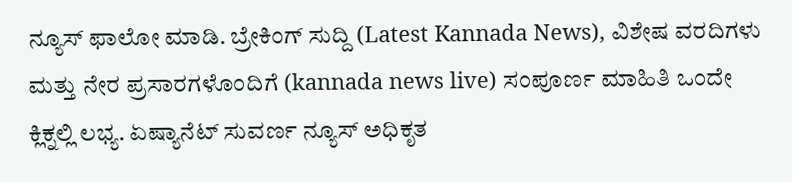ನ್ಯೂಸ್ ಫಾಲೋ ಮಾಡಿ. ಬ್ರೇಕಿಂಗ್ ಸುದ್ದಿ (Latest Kannada News), ವಿಶೇಷ ವರದಿಗಳು ಮತ್ತು ನೇರ ಪ್ರಸಾರಗಳೊಂದಿಗೆ (kannada news live) ಸಂಪೂರ್ಣ ಮಾಹಿತಿ ಒಂದೇ ಕ್ಲಿಕ್ನಲ್ಲಿ ಲಭ್ಯ. ಏಷ್ಯಾನೆಟ್ ಸುವರ್ಣ ನ್ಯೂಸ್ ಅಧಿಕೃತ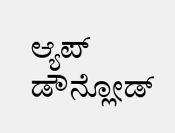ಆ್ಯಪ್ ಡೌನ್ಲೋಡ್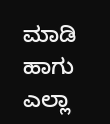ಮಾಡಿ ಹಾಗು ಎಲ್ಲಾ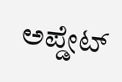ಅಪ್ಡೇಟ್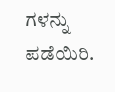ಗಳನ್ನು ಪಡೆಯಿರಿ.